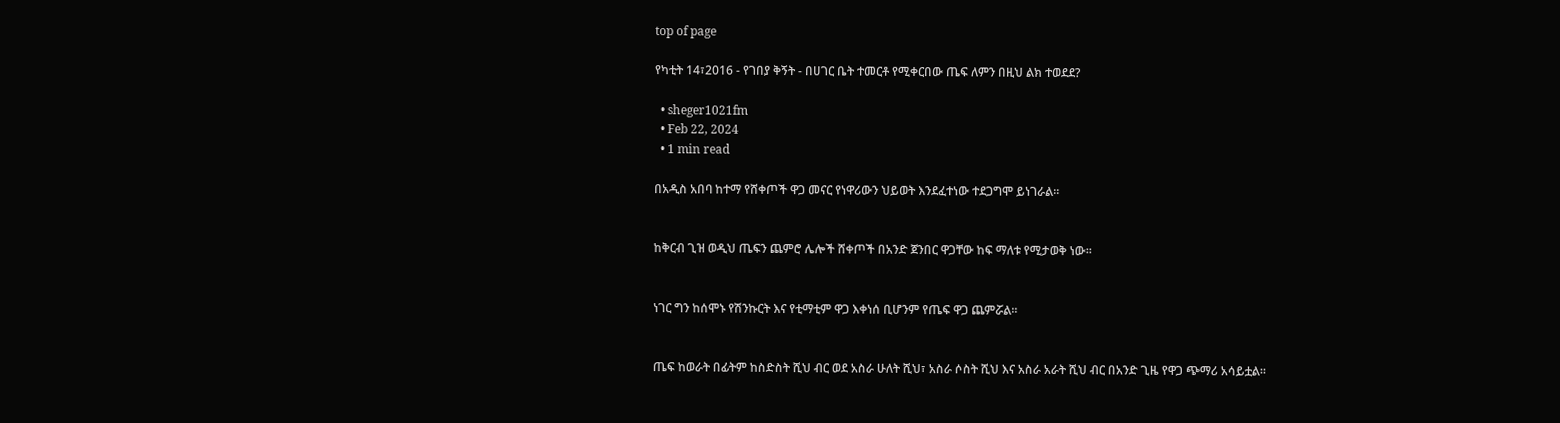top of page

የካቲት 14፣2016 - የገበያ ቅኝት - በሀገር ቤት ተመርቶ የሚቀርበው ጤፍ ለምን በዚህ ልክ ተወደደ?

  • sheger1021fm
  • Feb 22, 2024
  • 1 min read

በአዲስ አበባ ከተማ የሸቀጦች ዋጋ መናር የነዋሪውን ህይወት እንደፈተነው ተደጋግሞ ይነገራል።


ከቅርብ ጊዝ ወዲህ ጤፍን ጨምሮ ሌሎች ሸቀጦች በአንድ ጀንበር ዋጋቸው ከፍ ማለቱ የሚታወቅ ነው፡፡


ነገር ግን ከሰሞኑ የሽንኩርት እና የቲማቲም ዋጋ እቀነሰ ቢሆንም የጤፍ ዋጋ ጨምሯል፡፡


ጤፍ ከወራት በፊትም ከስድስት ሺህ ብር ወደ አስራ ሁለት ሺህ፣ አስራ ሶስት ሺህ እና አስራ አራት ሺህ ብር በአንድ ጊዜ የዋጋ ጭማሪ አሳይቷል።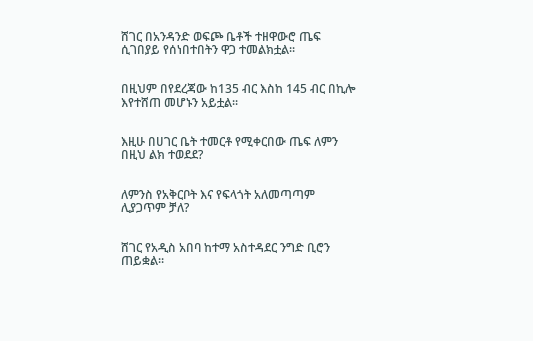ሸገር በአንዳንድ ወፍጮ ቤቶች ተዘዋውሮ ጤፍ ሲገበያይ የሰነበተበትን ዋጋ ተመልክቷል፡፡


በዚህም በየደረጃው ከ135 ብር እስከ 145 ብር በኪሎ እየተሸጠ መሆኑን አይቷል፡፡


እዚሁ በሀገር ቤት ተመርቶ የሚቀርበው ጤፍ ለምን በዚህ ልክ ተወደደ?


ለምንስ የአቅርቦት እና የፍላጎት አለመጣጣም ሊያጋጥም ቻለ?


ሸገር የአዲስ አበባ ከተማ አስተዳደር ንግድ ቢሮን ጠይቋል።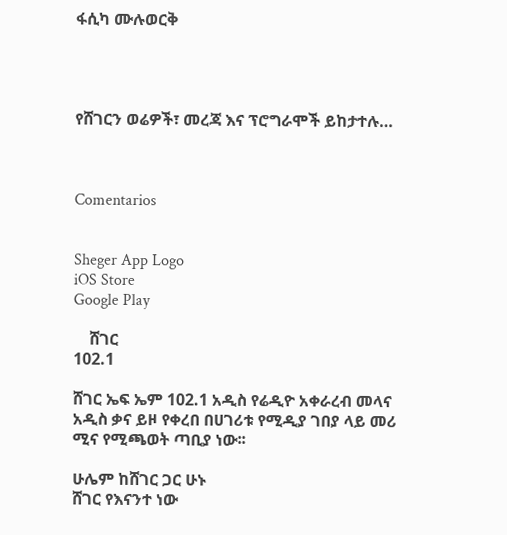ፋሲካ ሙሉወርቅ




የሸገርን ወሬዎች፣ መረጃ እና ፕሮግራሞች ይከታተሉ…



Comentarios


Sheger App Logo
iOS Store
Google Play

    ሸገር
102.1

ሸገር ኤፍ ኤም 102.1 አዲስ የሬዲዮ አቀራረብ መላና አዲስ ቃና ይዞ የቀረበ በሀገሪቱ የሚዲያ ገበያ ላይ መሪ ሚና የሚጫወት ጣቢያ ነው፡፡

ሁሌም ከሸገር ጋር ሁኑ
ሸገር የእናንተ ነው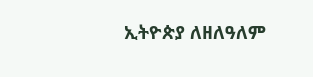ኢትዮጵያ ለዘለዓለም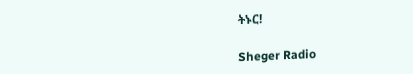ትኑር!

Sheger Radio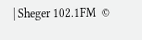| Sheger 102.1FM  ©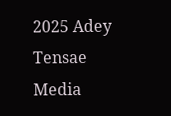2025 Adey Tensae Media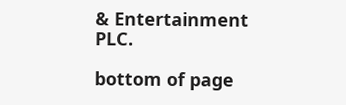& Entertainment PLC.

bottom of page